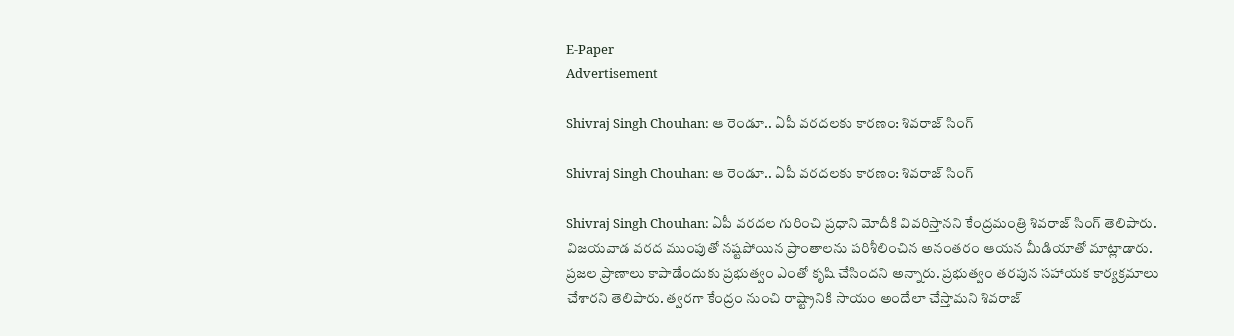E-Paper
Advertisement

Shivraj Singh Chouhan: ఆ రెండూ.. ఏపీ వరదలకు కారణం: శివరాజ్ సింగ్

Shivraj Singh Chouhan: ఆ రెండూ.. ఏపీ వరదలకు కారణం: శివరాజ్ సింగ్

Shivraj Singh Chouhan: ఏపీ వరదల గురించి ప్రధాని మోదీకి వివరిస్తానని కేంద్రమంత్రి శివరాజ్ సింగ్ తెలిపారు. విజయవాడ వరద ముంపుతో నష్టపోయిన ప్రాంతాలను పరిశీలించిన అనంతరం ఆయన మీడియాతో మాట్లాడారు. ప్రజల ప్రాణాలు కాపాడేందుకు ప్రభుత్వం ఎంతో కృషి చేసిందని అన్నారు. ప్రభుత్వం తరపున సహాయక కార్యక్రమాలు చేశారని తెలిపారు. త్వరగా కేంద్రం నుంచి రాష్ట్రానికి సాయం అందేలా చేస్తామని శివరాజ్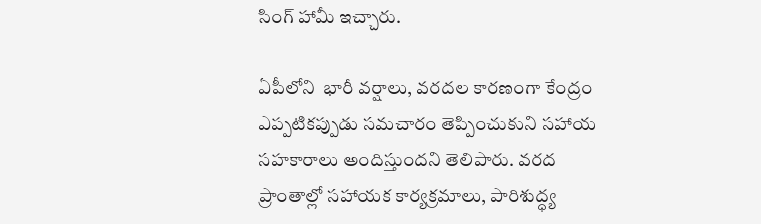సింగ్ హామీ ఇచ్చారు.

ఏపీలోని  భారీ వర్షాలు, వరదల కారణంగా కేంద్రం ఎప్పటికప్పుడు సమచారం తెప్పించుకుని సహాయ సహకారాలు అందిస్తుందని తెలిపారు. వరద ప్రాంతాల్లో సహాయక కార్యక్రమాలు, పారిశుద్ధ్య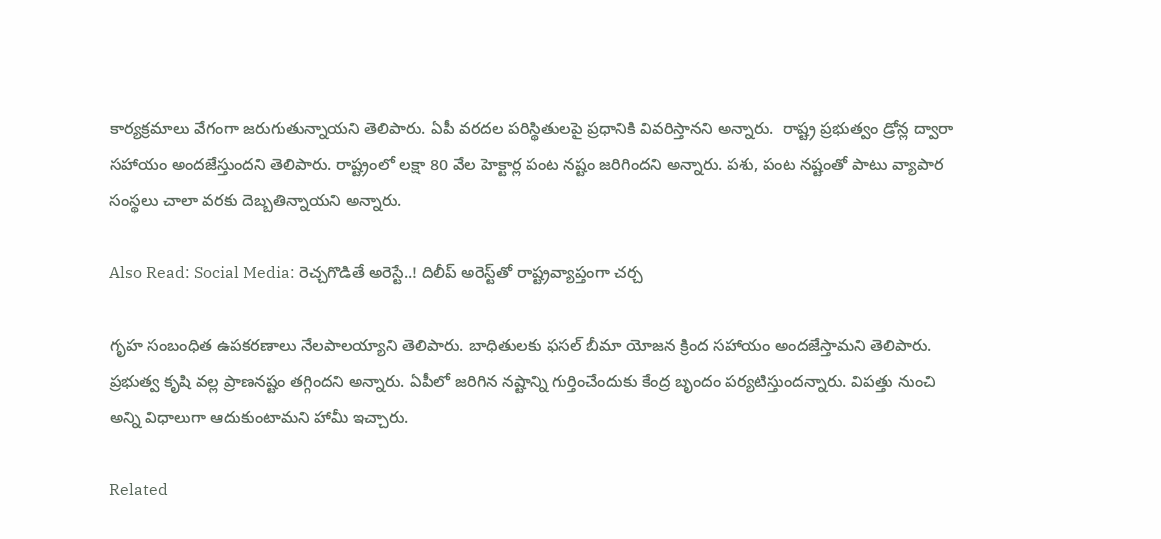కార్యక్రమాలు వేగంగా జరుగుతున్నాయని తెలిపారు. ఏపీ వరదల పరిస్థితులపై ప్రధానికి వివరిస్తానని అన్నారు.  రాష్ట్ర ప్రభుత్వం డ్రోన్ల ద్వారా సహాయం అందజేస్తుందని తెలిపారు. రాష్ట్రంలో లక్షా 80 వేల హెక్టార్ల పంట నష్టం జరిగిందని అన్నారు. పశు, పంట నష్టంతో పాటు వ్యాపార సంస్థలు చాలా వరకు దెబ్బతిన్నాయని అన్నారు.

Also Read: Social Media: రెచ్చగొడితే అరెస్టే..! దిలీప్ అరెస్ట్‌తో రాష్ట్రవ్యాప్తంగా చర్చ

గృహ సంబంధిత ఉపకరణాలు నేలపాలయ్యాని తెలిపారు. బాధితులకు ఫసల్ బీమా యోజన క్రింద సహాయం అందజేస్తామని తెలిపారు. ప్రభుత్వ కృషి వల్ల ప్రాణనష్టం తగ్గిందని అన్నారు. ఏపీలో జరిగిన నష్టాన్ని గుర్తించేందుకు కేంద్ర బృందం పర్యటిస్తుందన్నారు. విపత్తు నుంచి అన్ని విధాలుగా ఆదుకుంటామని హామీ ఇచ్చారు.

Related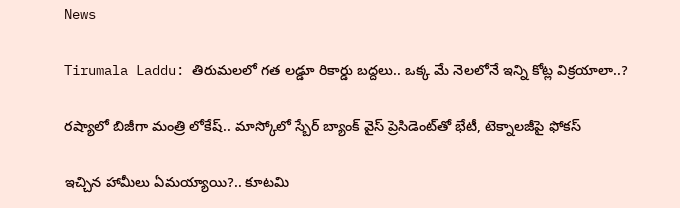News

Tirumala Laddu: తిరుమలలో గత లడ్డూ రికార్డు బద్దలు.. ఒక్క మే నెలలోనే ఇన్ని కోట్ల విక్రయాలా..?

రష్యాలో బిజీగా మంత్రి లోకేష్.. మాస్కోలో స్బేర్‌ బ్యాంక్ వైస్ ప్రెసిడెంట్‌తో భేటీ, టెక్నాలజీపై ఫోకస్

ఇచ్చిన హామీలు ఏమయ్యాయి?.. కూటమి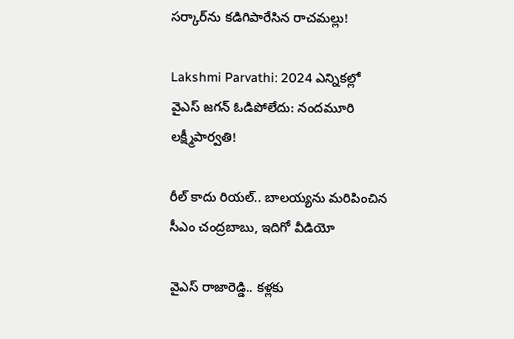సర్కార్‌ను కడిగిపారేసిన రాచమల్లు!

Lakshmi Parvathi: 2024 ఎన్నికల్లో వైఎస్ జగన్ ఓడిపోలేదు: నందమూరి లక్ష్మీపార్వతి!

రీల్ కాదు రియల్.. బాలయ్యను మరిపించిన సీఎం చంద్రబాబు, ఇదిగో వీడియో

వైఎస్ రాజారెడ్డి.. కళ్లకు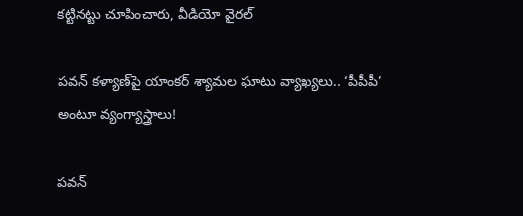కట్టినట్టు చూపించారు, వీడియో వైరల్

పవన్ కళ్యాణ్‌పై యాంకర్ శ్యామల ఘాటు వ్యాఖ్యలు.. ‘పీపీపీ’ అంటూ వ్యంగ్యాస్త్రాలు!

పవన్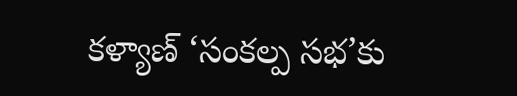కళ్యాణ్ ‘సంకల్ప సభ’కు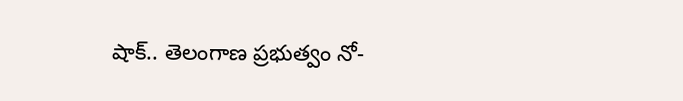షాక్.. తెలంగాణ ప్రభుత్వం నో-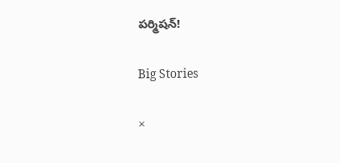పర్మిషన్!

Big Stories

×